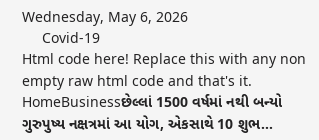Wednesday, May 6, 2026
     Covid-19
Html code here! Replace this with any non empty raw html code and that's it.
HomeBusinessછેલ્લાં 1500 વર્ષમાં નથી બન્યો ગુરુપુષ્ય નક્ષત્રમાં આ યોગ, એકસાથે 10 શુભ...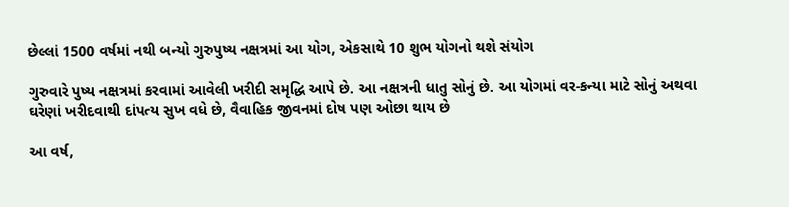છેલ્લાં 1500 વર્ષમાં નથી બન્યો ગુરુપુષ્ય નક્ષત્રમાં આ યોગ, એકસાથે 10 શુભ યોગનો થશે સંયોગ

ગુરુવારે પુષ્ય નક્ષત્રમાં કરવામાં આવેલી ખરીદી સમૃદ્ધિ આપે છે. આ નક્ષત્રની ધાતુ સોનું છે. આ યોગમાં વર-કન્યા માટે સોનું અથવા ઘરેણાં ખરીદવાથી દાંપત્ય સુખ વધે છે, વૈવાહિક જીવનમાં દોષ પણ ઓછા થાય છે

આ વર્ષ,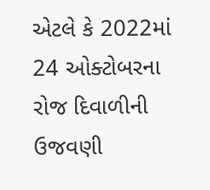એટલે કે 2022માં 24 ઓક્ટોબરના રોજ દિવાળીની ઉજવણી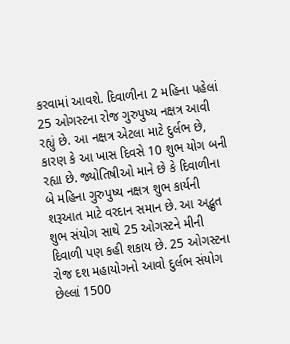કરવામાં આવશે. દિવાળીના 2 મહિના પહેલાં 25 ઓગસ્ટના રોજ ગુરુપુષ્ય નક્ષત્ર આવી રહ્યું છે. આ નક્ષત્ર એટલા માટે દુર્લભ છે, કારણ કે આ ખાસ દિવસે 10 શુભ યોગ બની રહ્યા છે. જ્યોતિષીઓ માને છે કે દિવાળીના બે મહિના ગુરુપુષ્ય નક્ષત્ર શુભ કાર્યની શરૂઆત માટે વરદાન સમાન છે. આ અદ્ભુત શુભ સંયોગ સાથે 25 ઓગસ્ટને મીની દિવાળી પણ કહી શકાય છે. 25 ઓગસ્ટના રોજ દશ મહાયોગનો આવો દુર્લભ સંયોગ છેલ્લાં 1500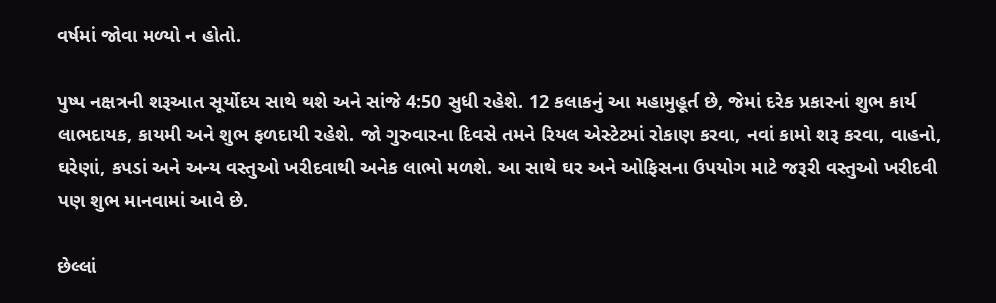વર્ષમાં જોવા મળ્યો ન હોતો.

પુષ્પ નક્ષત્રની શરૂઆત સૂર્યોદય સાથે થશે અને સાંજે 4:50 સુધી રહેશે. 12 કલાકનું આ મહામુહૂર્ત છે, જેમાં દરેક પ્રકારનાં શુભ કાર્ય લાભદાયક, કાયમી અને શુભ ફળદાયી રહેશે. જો ગુરુવારના દિવસે તમને રિયલ એસ્ટેટમાં રોકાણ કરવા, નવાં કામો શરૂ કરવા, વાહનો, ઘરેણાં, કપડાં અને અન્ય વસ્તુઓ ખરીદવાથી અનેક લાભો મળશે. આ સાથે ઘર અને ઓફિસના ઉપયોગ માટે જરૂરી વસ્તુઓ ખરીદવી પણ શુભ માનવામાં આવે છે.

છેલ્લાં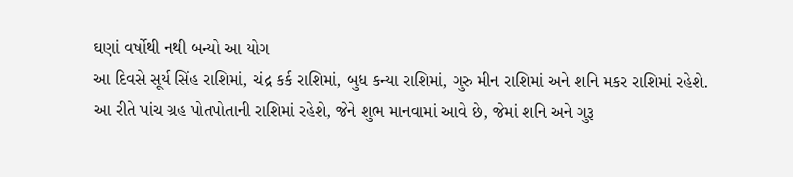ઘણાં વર્ષોથી નથી બન્યો આ યોગ
આ દિવસે સૂર્ય સિંહ રાશિમાં, ચંદ્ર કર્ક રાશિમાં, બુધ કન્યા રાશિમાં, ગુરુ મીન રાશિમાં અને શનિ મકર રાશિમાં રહેશે. આ રીતે પાંચ ગ્રહ પોતપોતાની રાશિમાં રહેશે, જેને શુભ માનવામાં આવે છે, જેમાં શનિ અને ગુરૂ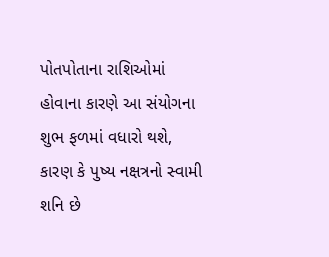પોતપોતાના રાશિઓમાં હોવાના કારણે આ સંયોગના શુભ ફળમાં વધારો થશે, કારણ કે પુષ્ય નક્ષત્રનો સ્વામી શનિ છે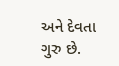અને દેવતા ગુરુ છે.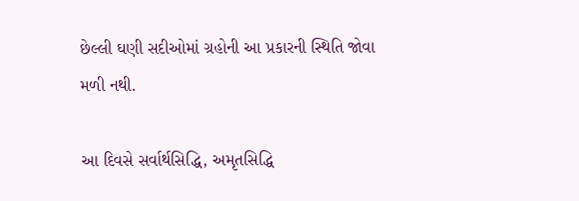છેલ્લી ઘણી સદીઓમાં ગ્રહોની આ પ્રકારની સ્થિતિ જોવા મળી નથી.

આ દિવસે સર્વાર્થસિદ્ધિ, અમૃતસિદ્ધિ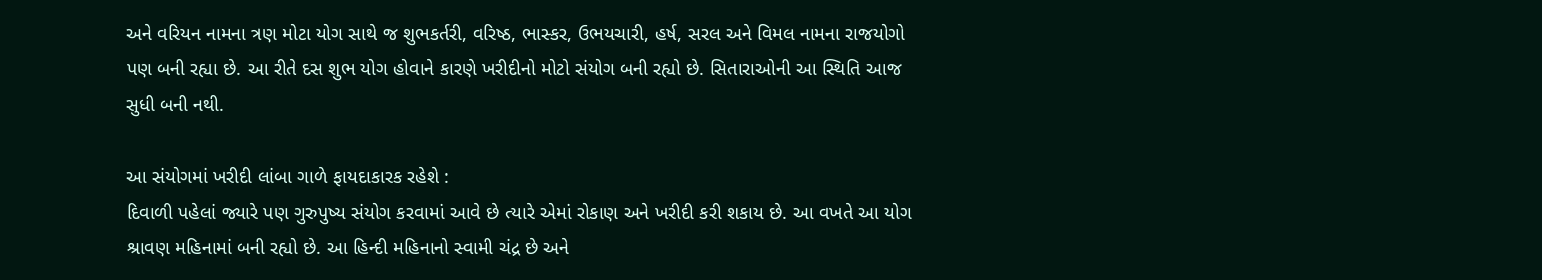અને વરિયન નામના ત્રણ મોટા યોગ સાથે જ શુભકર્તરી, વરિષ્ઠ, ભાસ્કર, ઉભયચારી, હર્ષ, સરલ અને વિમલ નામના રાજયોગો પણ બની રહ્યા છે. આ રીતે દસ શુભ યોગ હોવાને કારણે ખરીદીનો મોટો સંયોગ બની રહ્યો છે. સિતારાઓની આ સ્થિતિ આજ સુધી બની નથી.

આ સંયોગમાં ખરીદી લાંબા ગાળે ફાયદાકારક રહેશે :
દિવાળી પહેલાં જ્યારે પણ ગુરુપુષ્ય સંયોગ કરવામાં આવે છે ત્યારે એમાં રોકાણ અને ખરીદી કરી શકાય છે. આ વખતે આ યોગ શ્રાવણ મહિનામાં બની રહ્યો છે. આ હિન્દી મહિનાનો સ્વામી ચંદ્ર છે અને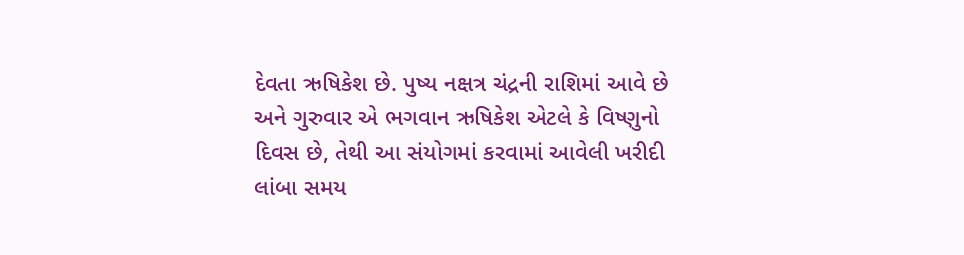દેવતા ઋષિકેશ છે. પુષ્ય નક્ષત્ર ચંદ્રની રાશિમાં આવે છે અને ગુરુવાર એ ભગવાન ઋષિકેશ એટલે કે વિષ્ણુનો દિવસ છે, તેથી આ સંયોગમાં કરવામાં આવેલી ખરીદી લાંબા સમય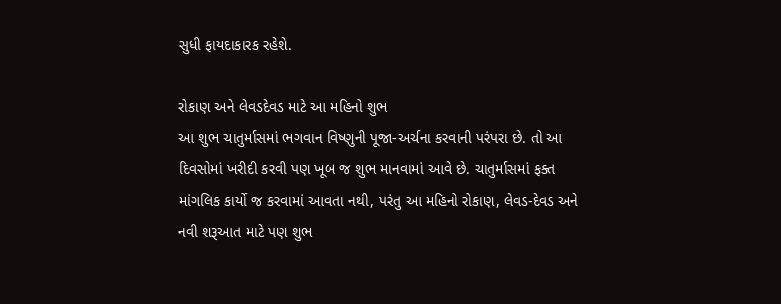સુધી ફાયદાકારક રહેશે.

રોકાણ અને લેવડદેવડ માટે આ મહિનો શુભ
આ શુભ ચાતુર્માસમાં ભગવાન વિષ્ણુની પૂજા-અર્ચના કરવાની પરંપરા છે. તો આ દિવસોમાં ખરીદી કરવી પણ ખૂબ જ શુભ માનવામાં આવે છે. ચાતુર્માસમાં ફક્ત માંગલિક કાર્યો જ કરવામાં આવતા નથી, પરંતુ આ મહિનો રોકાણ, લેવડ-દેવડ અને નવી શરૂઆત માટે પણ શુભ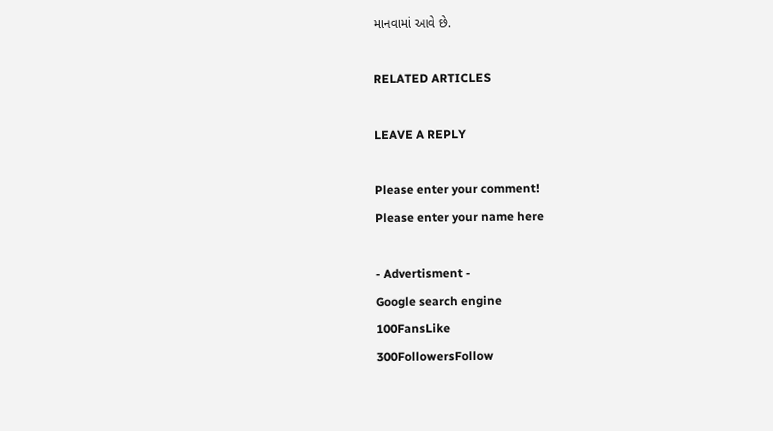માનવામાં આવે છે.

RELATED ARTICLES

LEAVE A REPLY

Please enter your comment!
Please enter your name here

- Advertisment -
Google search engine
100FansLike
300FollowersFollow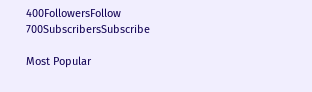400FollowersFollow
700SubscribersSubscribe

Most Popular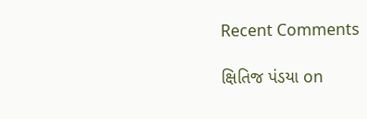Recent Comments

ક્ષિતિજ પંડયા on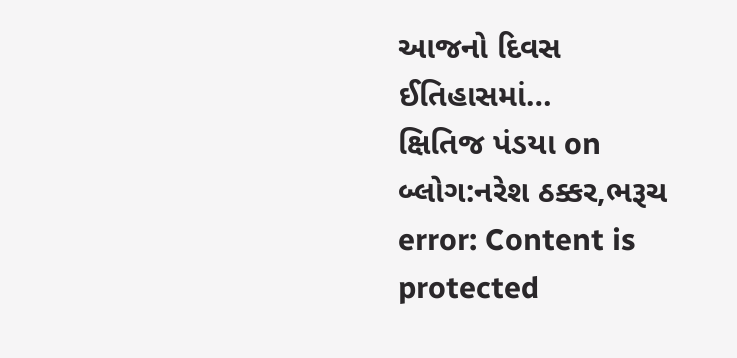આજનો દિવસ ઈતિહાસમાં…
ક્ષિતિજ પંડયા on બ્લોગ:નરેશ ઠક્કર,ભરૂચ
error: Content is protected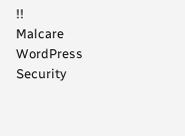!!
Malcare WordPress Security